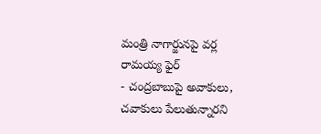మంత్రి నాగార్జునపై వర్ల రామయ్య ఫైర్
- చంద్రబాబుపై అవాకులు, చవాకులు పేలుతున్నారని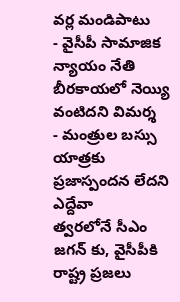వర్ల మండిపాటు
- వైసీపీ సామాజిక న్యాయం నేతి బీరకాయలో నెయ్యి వంటిదని విమర్శ
- మంత్రుల బస్సు యాత్రకు ప్రజాస్పందన లేదని ఎద్దేవా
త్వరలోనే సీఎం జగన్ కు, వైసీపీకి రాష్ట్ర ప్రజలు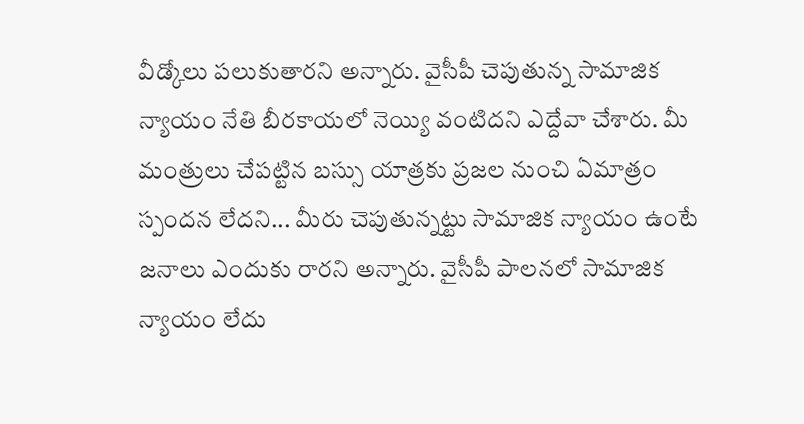వీడ్కోలు పలుకుతారని అన్నారు. వైసీపీ చెపుతున్న సామాజిక న్యాయం నేతి బీరకాయలో నెయ్యి వంటిదని ఎద్దేవా చేశారు. మీ మంత్రులు చేపట్టిన బస్సు యాత్రకు ప్రజల నుంచి ఏమాత్రం స్పందన లేదని... మీరు చెపుతున్నట్టు సామాజిక న్యాయం ఉంటే జనాలు ఎందుకు రారని అన్నారు. వైసీపీ పాలనలో సామాజిక న్యాయం లేదు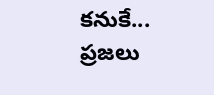కనుకే... ప్రజలు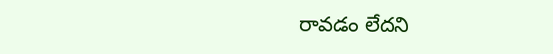రావడం లేదని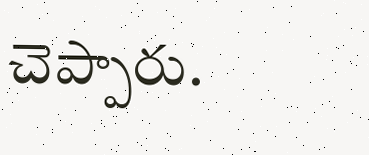చెప్పారు.